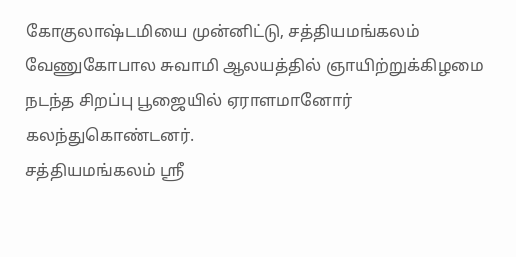கோகுலாஷ்டமியை முன்னிட்டு, சத்தியமங்கலம் வேணுகோபால சுவாமி ஆலயத்தில் ஞாயிற்றுக்கிழமை நடந்த சிறப்பு பூஜையில் ஏராளமானோர் கலந்துகொண்டனர்.
சத்தியமங்கலம் ஸ்ரீ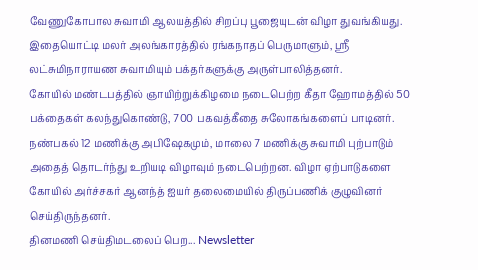வேணுகோபால சுவாமி ஆலயத்தில் சிறப்பு பூஜையுடன் விழா துவங்கியது. இதையொட்டி மலர் அலங்காரத்தில் ரங்கநாதப் பெருமாளும், ஸ்ரீ லட்சுமிநாராயண சுவாமியும் பக்தர்களுக்கு அருள்பாலித்தனர்.
கோயில் மண்டபத்தில் ஞாயிற்றுக்கிழமை நடைபெற்ற கீதா ஹோமத்தில் 50 பக்தைகள் கலந்துகொண்டு, 700 பகவத்கீதை சுலோகங்களைப் பாடினர்.
நண்பகல் 12 மணிக்கு அபிஷேகமும், மாலை 7 மணிக்கு சுவாமி புற்பாடும் அதைத் தொடர்ந்து உறியடி விழாவும் நடைபெற்றன. விழா ஏற்பாடுகளை கோயில் அர்ச்சகர் ஆனந்த் ஐயர் தலைமையில் திருப்பணிக் குழுவினர் செய்திருந்தனர்.
தினமணி செய்திமடலைப் பெற... Newsletter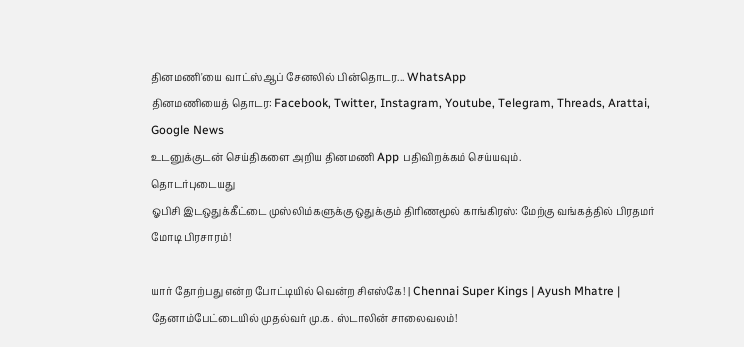தினமணி'யை வாட்ஸ்ஆப் சேனலில் பின்தொடர... WhatsApp
தினமணியைத் தொடர: Facebook, Twitter, Instagram, Youtube, Telegram, Threads, Arattai, Google News
உடனுக்குடன் செய்திகளை அறிய தினமணி App பதிவிறக்கம் செய்யவும்.
தொடர்புடையது
ஓபிசி இடஒதுக்கீட்டை முஸ்லிம்களுக்கு ஒதுக்கும் திரிணமூல் காங்கிரஸ்: மேற்கு வங்கத்தில் பிரதமர் மோடி பிரசாரம்!

யார் தோற்பது என்ற போட்டியில் வென்ற சிஎஸ்கே! | Chennai Super Kings | Ayush Mhatre |
தேனாம்பேட்டையில் முதல்வர் மு.க. ஸ்டாலின் சாலைவலம்!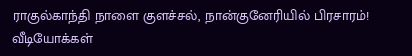ராகுல்காந்தி நாளை குளச்சல், நான்குனேரியில் பிரசாரம்!
வீடியோக்கள்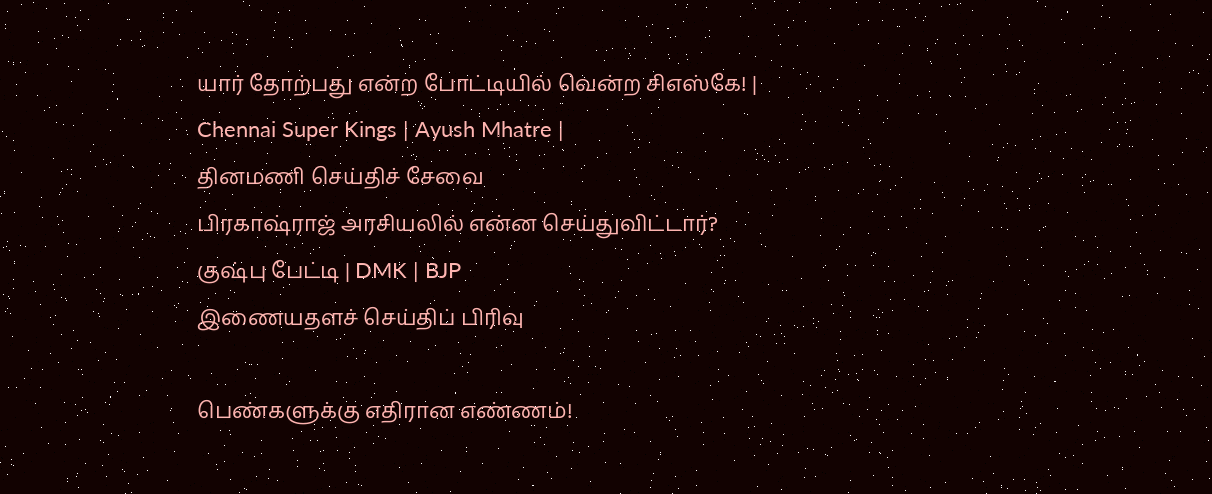யார் தோற்பது என்ற போட்டியில் வென்ற சிஎஸ்கே! | Chennai Super Kings | Ayush Mhatre |
தினமணி செய்திச் சேவை
பிரகாஷ்ராஜ் அரசியலில் என்ன செய்துவிட்டார்? குஷ்பு பேட்டி | DMK | BJP
இணையதளச் செய்திப் பிரிவு

பெண்களுக்கு எதிரான எண்ணம்!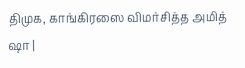திமுக, காங்கிரஸை விமர்சித்த அமித் ஷா |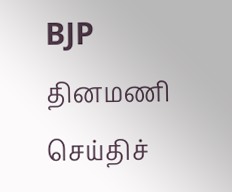BJP
தினமணி செய்திச்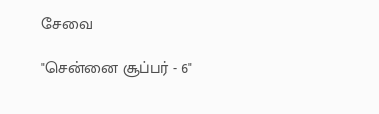சேவை

"சென்னை சூப்பர் - 6"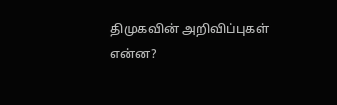திமுகவின் அறிவிப்புகள் என்ன?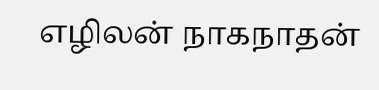எழிலன் நாகநாதன்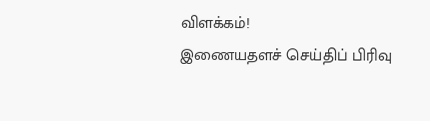விளக்கம்!
இணையதளச் செய்திப் பிரிவு